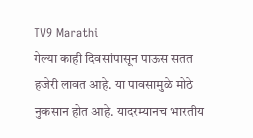TV9 Marathi
गेल्या काही दिवसांपासून पाऊस सतत हजेरी लावत आहे. या पावसामुळे मोठे नुकसान होत आहे. यादरम्यानच भारतीय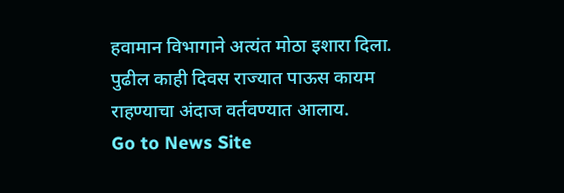हवामान विभागाने अत्यंत मोठा इशारा दिला. पुढील काही दिवस राज्यात पाऊस कायम राहण्याचा अंदाज वर्तवण्यात आलाय.
Go to News Site